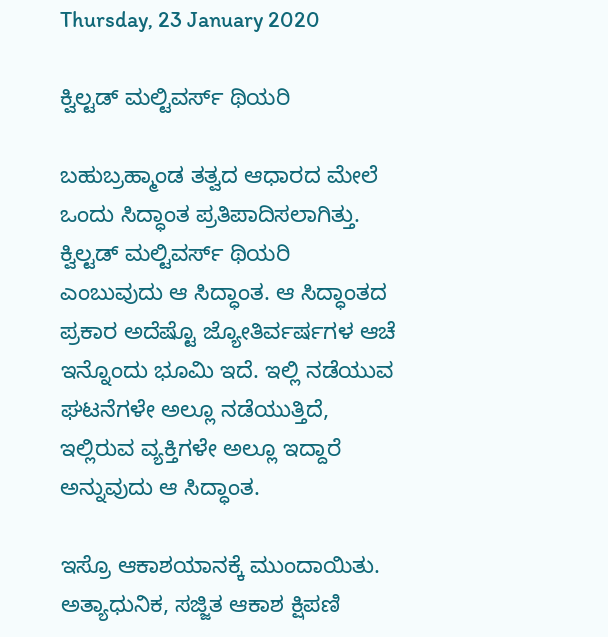Thursday, 23 January 2020

ಕ್ವಿಲ್ಟಡ್ ಮಲ್ಟಿವರ್ಸ್ ಥಿಯರಿ

ಬಹುಬ್ರಹ್ಮಾಂಡ ತತ್ವದ ಆಧಾರದ ಮೇಲೆ ಒಂದು ಸಿದ್ಧಾಂತ ಪ್ರತಿಪಾದಿಸಲಾಗಿತ್ತು. ಕ್ವಿಲ್ಟಡ್ ಮಲ್ಟಿವರ್ಸ್ ಥಿಯರಿ ಎಂಬುವುದು ಆ ಸಿದ್ಧಾಂತ. ಆ ಸಿದ್ಧಾಂತದ ಪ್ರಕಾರ ಅದೆಷ್ಟೊ ಜ್ಯೋತಿರ್ವರ್ಷಗಳ ಆಚೆ ಇನ್ನೊಂದು ಭೂಮಿ ಇದೆ. ಇಲ್ಲಿ ನಡೆಯುವ ಘಟನೆಗಳೇ ಅಲ್ಲೂ ನಡೆಯುತ್ತಿದೆ, ಇಲ್ಲಿರುವ ವ್ಯಕ್ತಿಗಳೇ ಅಲ್ಲೂ ಇದ್ದಾರೆ ಅನ್ನುವುದು ಆ ಸಿದ್ಧಾಂತ.

ಇಸ್ರೊ ಆಕಾಶಯಾನಕ್ಕೆ ಮುಂದಾಯಿತು. ಅತ್ಯಾಧುನಿಕ, ಸಜ್ಜಿತ ಆಕಾಶ ಕ್ಷಿಪಣಿ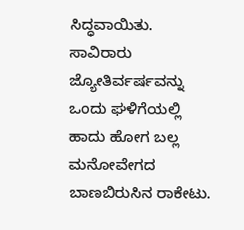ಸಿದ್ಧವಾಯಿತು. ಸಾವಿರಾರು ಜ್ಯೋತಿರ್ವರ್ಷವನ್ನು ಒಂದು ಘಳಿಗೆಯಲ್ಲಿ ಹಾದು ಹೋಗ ಬಲ್ಲ ಮನೋವೇಗದ ಬಾಣಬಿರುಸಿನ ರಾಕೇಟು.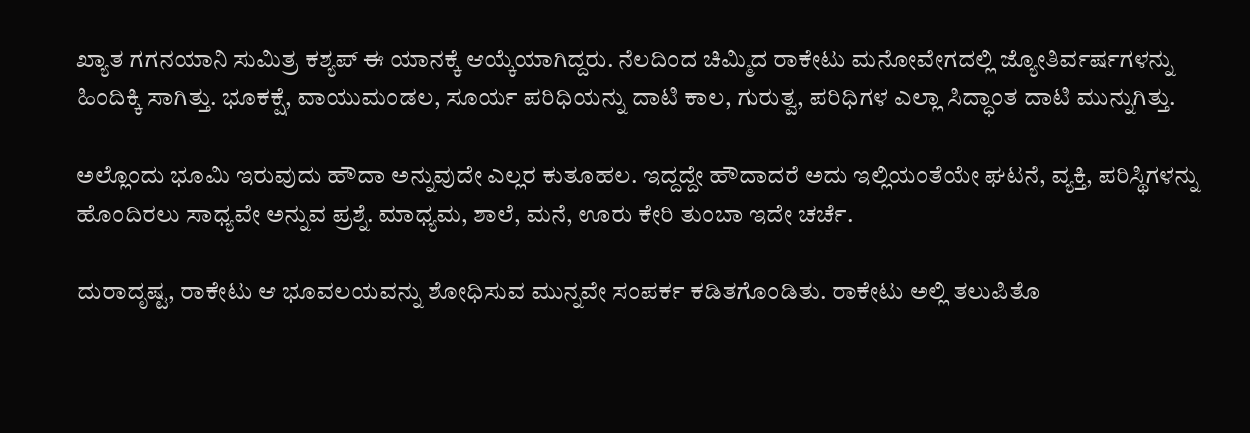ಖ್ಯಾತ ಗಗನಯಾನಿ ಸುಮಿತ್ರ ಕಶ್ಯಪ್ ಈ ಯಾನಕ್ಕೆ ಆಯ್ಕೆಯಾಗಿದ್ದರು. ನೆಲದಿಂದ ಚಿಮ್ಮಿದ ರಾಕೇಟು ಮನೋವೇಗದಲ್ಲಿ ಜ್ಯೋತಿರ್ವರ್ಷಗಳನ್ನು ಹಿಂದಿಕ್ಕಿ ಸಾಗಿತ್ತು. ಭೂಕಕ್ಷೆ, ವಾಯುಮಂಡಲ, ಸೂರ್ಯ ಪರಿಧಿಯನ್ನು ದಾಟಿ ಕಾಲ, ಗುರುತ್ವ, ಪರಿಧಿಗಳ ಎಲ್ಲಾ ಸಿದ್ಧಾಂತ ದಾಟಿ ಮುನ್ನುಗಿತ್ತು.

ಅಲ್ಲೊಂದು ಭೂಮಿ ಇರುವುದು ಹೌದಾ ಅನ್ನುವುದೇ ಎಲ್ಲರ ಕುತೂಹಲ. ಇದ್ದದ್ದೇ ಹೌದಾದರೆ ಅದು ಇಲ್ಲಿಯಂತೆಯೇ ಘಟನೆ, ವ್ಯಕ್ತಿ, ಪರಿಸ್ಥಿಗಳನ್ನು ಹೊಂದಿರಲು ಸಾಧ್ಯವೇ ಅನ್ನುವ ಪ್ರಶ್ನೆ. ಮಾಧ್ಯಮ, ಶಾಲೆ, ಮನೆ, ಊರು ಕೇರಿ ತುಂಬಾ ಇದೇ ಚರ್ಚೆ.

ದುರಾದೃಷ್ಟ, ರಾಕೇಟು ಆ ಭೂವಲಯವನ್ನು ಶೋಧಿಸುವ ಮುನ್ನವೇ ಸಂಪರ್ಕ ಕಡಿತಗೊಂಡಿತು. ರಾಕೇಟು ಅಲ್ಲಿ ತಲುಪಿತೊ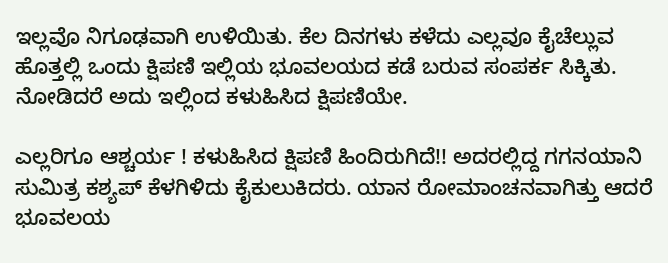ಇಲ್ಲವೊ ನಿಗೂಢವಾಗಿ ಉಳಿಯಿತು. ಕೆಲ ದಿನಗಳು ಕಳೆದು ಎಲ್ಲವೂ ಕೈಚೆಲ್ಲುವ ಹೊತ್ತಲ್ಲಿ ಒಂದು ಕ್ಷಿಪಣಿ ಇಲ್ಲಿಯ ಭೂವಲಯದ ಕಡೆ ಬರುವ ಸಂಪರ್ಕ ಸಿಕ್ಕಿತು. ನೋಡಿದರೆ ಅದು ಇಲ್ಲಿಂದ ಕಳುಹಿಸಿದ ಕ್ಷಿಪಣಿಯೇ.

ಎಲ್ಲರಿಗೂ ಆಶ್ಚರ್ಯ ! ಕಳುಹಿಸಿದ ಕ್ಷಿಪಣಿ ಹಿಂದಿರುಗಿದೆ!! ಅದರಲ್ಲಿದ್ದ ಗಗನಯಾನಿ ಸುಮಿತ್ರ ಕಶ್ಯಪ್ ಕೆಳಗಿಳಿದು ಕೈಕುಲುಕಿದರು. ಯಾನ ರೋಮಾಂಚನವಾಗಿತ್ತು ಆದರೆ ಭೂವಲಯ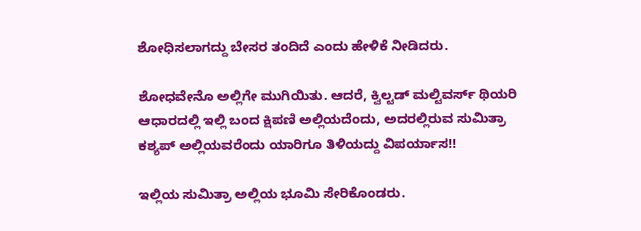ಶೋಧಿಸಲಾಗದ್ದು ಬೇಸರ ತಂದಿದೆ ಎಂದು ಹೇಳಿಕೆ ನೀಡಿದರು.

ಶೋಧವೇನೊ ಅಲ್ಲಿಗೇ ಮುಗಿಯಿತು. ಆದರೆ, ಕ್ವಿಲ್ಟಡ್ ಮಲ್ಟಿವರ್ಸ್ ಥಿಯರಿ ಆಧಾರದಲ್ಲಿ ಇಲ್ಲಿ ಬಂದ ಕ್ಷಿಪಣಿ ಅಲ್ಲಿಯದೆಂದು, ಅದರಲ್ಲಿರುವ ಸುಮಿತ್ರಾ ಕಶ್ಯಪ್ ಅಲ್ಲಿಯವರೆಂದು ಯಾರಿಗೂ ತಿಳಿಯದ್ದು ವಿಪರ್ಯಾಸ!!

ಇಲ್ಲಿಯ ಸುಮಿತ್ರಾ ಅಲ್ಲಿಯ ಭೂಮಿ ಸೇರಿಕೊಂಡರು.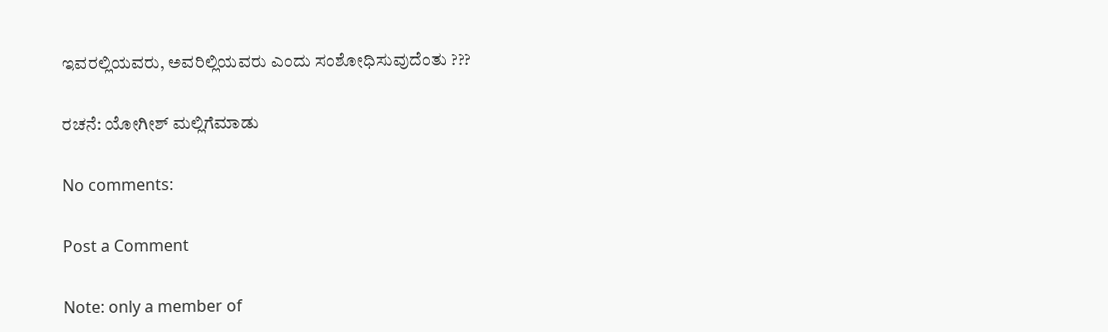ಇವರಲ್ಲಿಯವರು, ಅವರಿಲ್ಲಿಯವರು ಎಂದು ಸಂಶೋಧಿಸುವುದೆಂತು ???

ರಚನೆ: ಯೋಗೀಶ್ ಮಲ್ಲಿಗೆಮಾಡು

No comments:

Post a Comment

Note: only a member of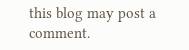this blog may post a comment.